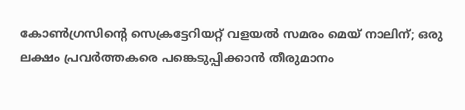കോണ്‍ഗ്രസിന്റെ സെക്രട്ടേറിയറ്റ് വളയല്‍ സമരം മെയ് നാലിന്; ഒരു ലക്ഷം പ്രവര്‍ത്തകരെ പങ്കെടുപ്പിക്കാന്‍ തീരുമാനം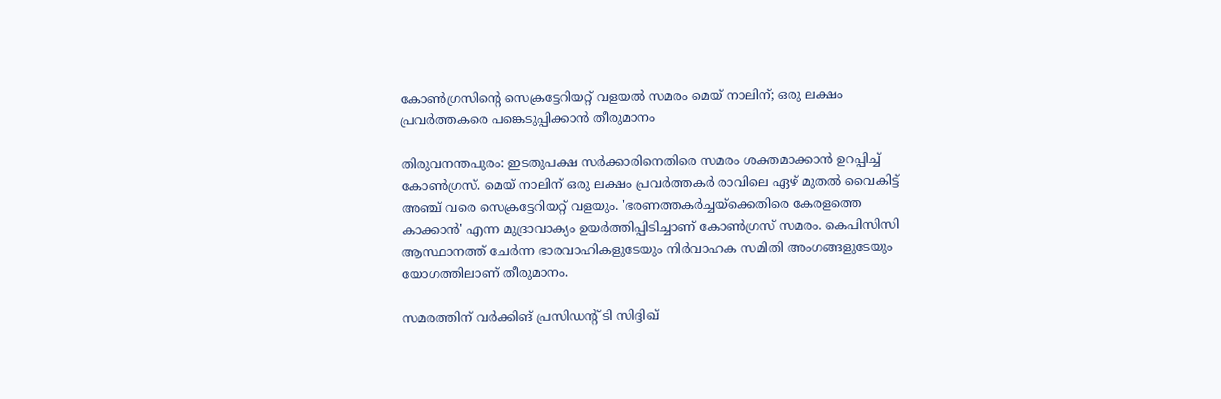കോണ്‍ഗ്രസിന്റെ സെക്രട്ടേറിയറ്റ് വളയല്‍ സമരം മെയ് നാലിന്; ഒരു ലക്ഷം പ്രവര്‍ത്തകരെ പങ്കെടുപ്പിക്കാന്‍ തീരുമാനം

തിരുവനന്തപുരം: ഇടതുപക്ഷ സര്‍ക്കാരിനെതിരെ സമരം ശക്തമാക്കാന്‍ ഉറപ്പിച്ച് കോണ്‍ഗ്രസ്. മെയ് നാലിന് ഒരു ലക്ഷം പ്രവര്‍ത്തകര്‍ രാവിലെ ഏഴ് മുതല്‍ വൈകിട്ട് അഞ്ച് വരെ സെക്രട്ടേറിയറ്റ് വളയും. 'ഭരണത്തകര്‍ച്ചയ്ക്കെതിരെ കേരളത്തെ കാക്കാന്‍' എന്ന മുദ്രാവാക്യം ഉയര്‍ത്തിപ്പിടിച്ചാണ് കോണ്‍ഗ്രസ് സമരം. കെപിസിസി ആസ്ഥാനത്ത് ചേര്‍ന്ന ഭാരവാഹികളുടേയും നിര്‍വാഹക സമിതി അംഗങ്ങളുടേയും യോഗത്തിലാണ് തീരുമാനം.

സമരത്തിന് വര്‍ക്കിങ് പ്രസിഡന്റ് ടി സിദ്ദിഖ്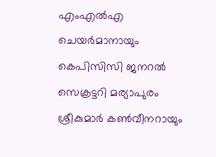എംഎല്‍എ ചെയര്‍മാനായും കെപിസിസി ജനറല്‍ സെക്രട്ടറി മര്യാപുരം ശ്രീകുമാര്‍ കണ്‍വീനറായും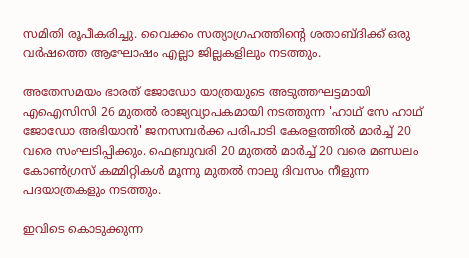സമിതി രൂപീകരിച്ചു. വൈക്കം സത്യാഗ്രഹത്തിന്റെ ശതാബ്ദിക്ക് ഒരു വര്‍ഷത്തെ ആഘോഷം എല്ലാ ജില്ലകളിലും നടത്തും.

അതേസമയം ഭാരത് ജോഡോ യാത്രയുടെ അടുത്തഘട്ടമായി എഐസിസി 26 മുതല്‍ രാജ്യവ്യാപകമായി നടത്തുന്ന 'ഹാഥ് സേ ഹാഥ് ജോഡോ അഭിയാന്‍' ജനസമ്പര്‍ക്ക പരിപാടി കേരളത്തില്‍ മാര്‍ച്ച് 20 വരെ സംഘടിപ്പിക്കും. ഫെബ്രുവരി 20 മുതല്‍ മാര്‍ച്ച് 20 വരെ മണ്ഡലം കോണ്‍ഗ്രസ് കമ്മിറ്റികള്‍ മൂന്നു മുതല്‍ നാലു ദിവസം നീളുന്ന പദയാത്രകളും നടത്തും.

ഇവിടെ കൊടുക്കുന്ന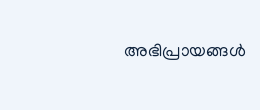അഭിപ്രായങ്ങള്‍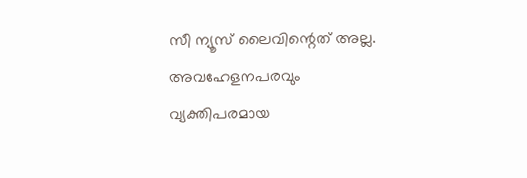സീ ന്യൂസ് ലൈവിന്റെത് അല്ല. അവഹേളനപരവും വ്യക്തിപരമായ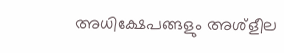അധിക്ഷേപങ്ങളും അശ്‌ളീല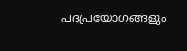പദപ്രയോഗങ്ങളും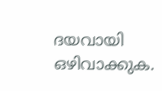ദയവായി ഒഴിവാക്കുക.